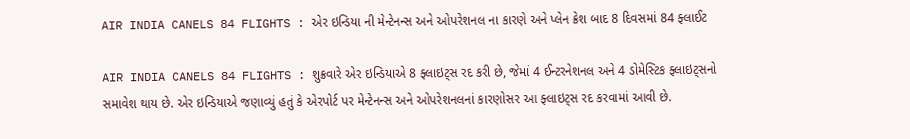AIR INDIA CANELS 84 FLIGHTS : એર ઇન્ડિયા ની મેન્ટેનન્સ અને ઓપરેશનલ ના કારણે અને પ્લેન ક્રેશ બાદ 8 દિવસમાં 84 ફ્લાઈટ

AIR INDIA CANELS 84 FLIGHTS : શુક્રવારે એર ઇન્ડિયાએ 8 ફ્લાઇટ્સ રદ કરી છે, જેમાં 4 ઈન્ટરનેશનલ અને 4 ડોમેસ્ટિક ફ્લાઇટ્સનો સમાવેશ થાય છે. એર ઇન્ડિયાએ જણાવ્યું હતું કે એરપોર્ટ પર મેન્ટેનન્સ અને ઓપરેશનલનાં કારણોસર આ ફ્લાઇટ્સ રદ કરવામાં આવી છે.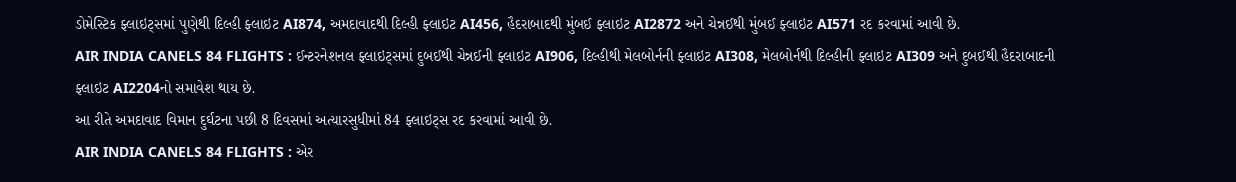ડોમેસ્ટિક ફ્લાઇટ્સમાં પુણેથી દિલ્હી ફ્લાઇટ AI874, અમદાવાદથી દિલ્હી ફ્લાઇટ AI456, હૈદરાબાદથી મુંબઈ ફ્લાઇટ AI2872 અને ચેન્નઈથી મુંબઈ ફ્લાઇટ AI571 રદ કરવામાં આવી છે.
AIR INDIA CANELS 84 FLIGHTS : ઈન્ટરનેશનલ ફ્લાઇટ્સમાં દુબઈથી ચેન્નઈની ફ્લાઇટ AI906, દિલ્હીથી મેલબોર્નની ફ્લાઇટ AI308, મેલબોર્નથી દિલ્હીની ફ્લાઇટ AI309 અને દુબઈથી હૈદરાબાદની ફ્લાઇટ AI2204નો સમાવેશ થાય છે.
આ રીતે અમદાવાદ વિમાન દુર્ઘટના પછી 8 દિવસમાં અત્યારસુધીમાં 84 ફ્લાઇટ્સ રદ કરવામાં આવી છે.
AIR INDIA CANELS 84 FLIGHTS : એર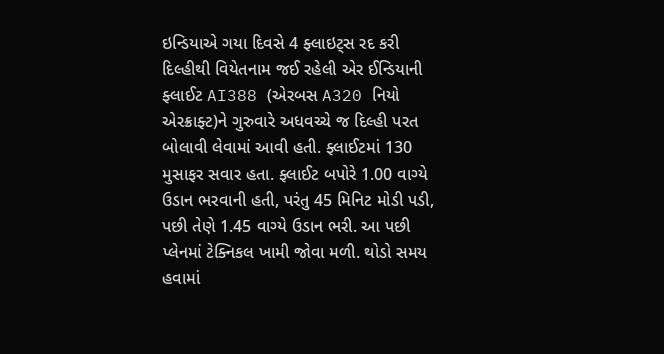ઇન્ડિયાએ ગયા દિવસે 4 ફ્લાઇટ્સ રદ કરી
દિલ્હીથી વિયેતનામ જઈ રહેલી એર ઈન્ડિયાની ફ્લાઈટ AI388 (એરબસ A320 નિયો એરક્રાફ્ટ)ને ગુરુવારે અધવચ્ચે જ દિલ્હી પરત બોલાવી લેવામાં આવી હતી. ફ્લાઈટમાં 130 મુસાફર સવાર હતા. ફ્લાઈટ બપોરે 1.00 વાગ્યે ઉડાન ભરવાની હતી, પરંતુ 45 મિનિટ મોડી પડી, પછી તેણે 1.45 વાગ્યે ઉડાન ભરી. આ પછી પ્લેનમાં ટેક્નિકલ ખામી જોવા મળી. થોડો સમય હવામાં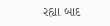રહ્યા બાદ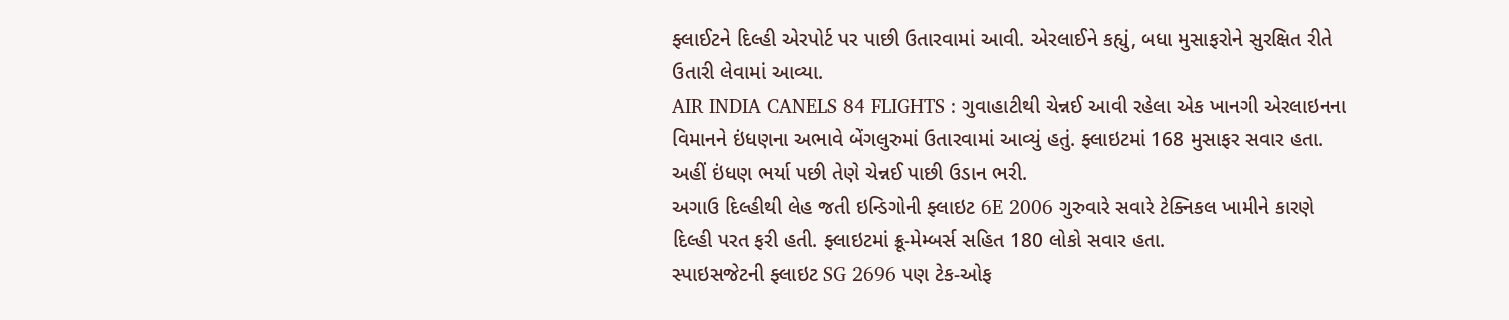ફ્લાઈટને દિલ્હી એરપોર્ટ પર પાછી ઉતારવામાં આવી. એરલાઈને કહ્યું, બધા મુસાફરોને સુરક્ષિત રીતે ઉતારી લેવામાં આવ્યા.
AIR INDIA CANELS 84 FLIGHTS : ગુવાહાટીથી ચેન્નઈ આવી રહેલા એક ખાનગી એરલાઇનના વિમાનને ઇંધણના અભાવે બેંગલુરુમાં ઉતારવામાં આવ્યું હતું. ફ્લાઇટમાં 168 મુસાફર સવાર હતા. અહીં ઇંધણ ભર્યા પછી તેણે ચેન્નઈ પાછી ઉડાન ભરી.
અગાઉ દિલ્હીથી લેહ જતી ઇન્ડિગોની ફ્લાઇટ 6E 2006 ગુરુવારે સવારે ટેક્નિકલ ખામીને કારણે દિલ્હી પરત ફરી હતી. ફ્લાઇટમાં ક્રૂ-મેમ્બર્સ સહિત 180 લોકો સવાર હતા.
સ્પાઇસજેટની ફ્લાઇટ SG 2696 પણ ટેક-ઓફ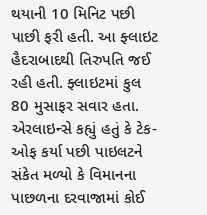થયાની 10 મિનિટ પછી પાછી ફરી હતી. આ ફ્લાઇટ હૈદરાબાદથી તિરુપતિ જઈ રહી હતી. ફ્લાઇટમાં કુલ 80 મુસાફર સવાર હતા. એરલાઇન્સે કહ્યું હતું કે ટેક-ઓફ કર્યા પછી પાઇલટને સંકેત મળ્યો કે વિમાનના પાછળના દરવાજામાં કોઈ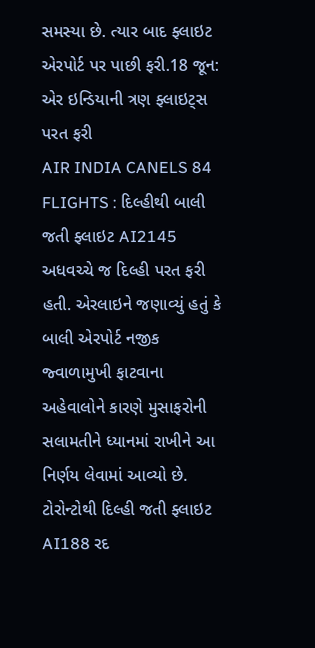સમસ્યા છે. ત્યાર બાદ ફ્લાઇટ એરપોર્ટ પર પાછી ફરી.18 જૂન: એર ઇન્ડિયાની ત્રણ ફ્લાઇટ્સ પરત ફરી
AIR INDIA CANELS 84 FLIGHTS : દિલ્હીથી બાલી જતી ફ્લાઇટ AI2145 અધવચ્ચે જ દિલ્હી પરત ફરી હતી. એરલાઇને જણાવ્યું હતું કે બાલી એરપોર્ટ નજીક જ્વાળામુખી ફાટવાના અહેવાલોને કારણે મુસાફરોની સલામતીને ધ્યાનમાં રાખીને આ નિર્ણય લેવામાં આવ્યો છે.
ટોરોન્ટોથી દિલ્હી જતી ફ્લાઇટ AI188 રદ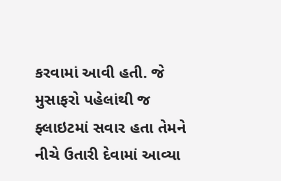કરવામાં આવી હતી. જે મુસાફરો પહેલાંથી જ ફ્લાઇટમાં સવાર હતા તેમને નીચે ઉતારી દેવામાં આવ્યા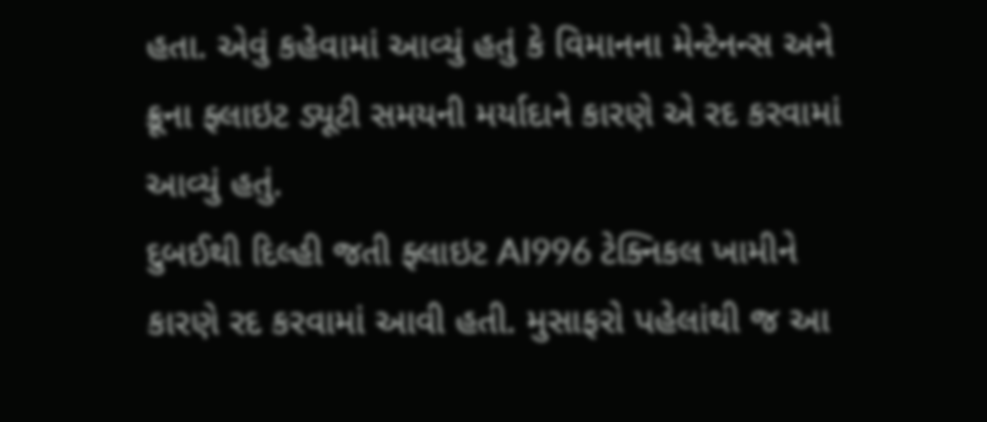હતા. એવું કહેવામાં આવ્યું હતું કે વિમાનના મેન્ટેનન્સ અને ક્રૂના ફ્લાઇટ ડ્યૂટી સમયની મર્યાદાને કારણે એ રદ કરવામાં આવ્યું હતું.
દુબઈથી દિલ્હી જતી ફ્લાઇટ AI996 ટેક્નિકલ ખામીને કારણે રદ કરવામાં આવી હતી. મુસાફરો પહેલાંથી જ આ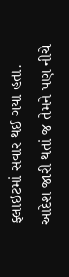ફ્લાઇટમાં સવાર થઈ ગયા હતા. આદેશ જારી થતાં જ તેમને પણ નીચે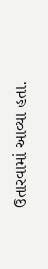ઉતારવામાં આવ્યા હતા.